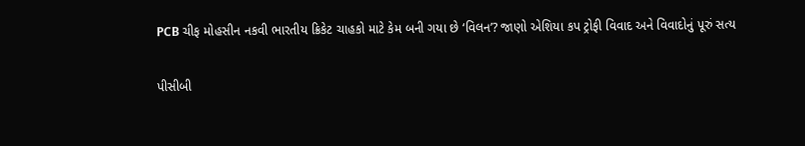PCB ચીફ મોહસીન નકવી ભારતીય ક્રિકેટ ચાહકો માટે કેમ બની ગયા છે ‘વિલન’? જાણો એશિયા કપ ટ્રોફી વિવાદ અને વિવાદોનું પૂરું સત્ય

પીસીબી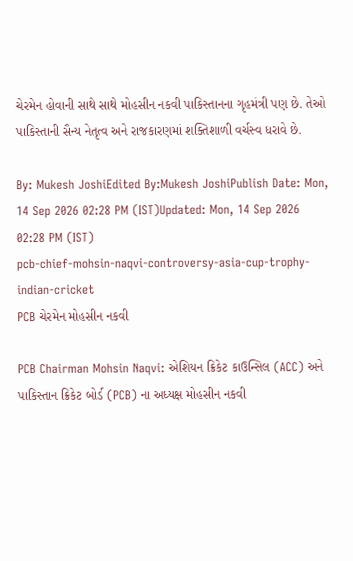ચેરમેન હોવાની સાથે સાથે મોહસીન નકવી પાકિસ્તાનના ગૃહમંત્રી પણ છે. તેઓ પાકિસ્તાની સૈન્ય નેતૃત્વ અને રાજકારણમાં શક્તિશાળી વર્ચસ્વ ધરાવે છે.

By: Mukesh JoshiEdited By:Mukesh JoshiPublish Date: Mon, 14 Sep 2026 02:28 PM (IST)Updated: Mon, 14 Sep 2026 02:28 PM (IST)
pcb-chief-mohsin-naqvi-controversy-asia-cup-trophy-indian-cricket
PCB ચેરમેન મોહસીન નકવી

PCB Chairman Mohsin Naqvi: એશિયન ક્રિકેટ કાઉન્સિલ (ACC) અને પાકિસ્તાન ક્રિકેટ બોર્ડ (PCB) ના અધ્યક્ષ મોહસીન નકવી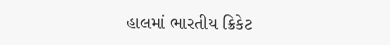હાલમાં ભારતીય ક્રિકેટ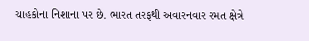ચાહકોના નિશાના પર છે. ભારત તરફથી અવારનવાર રમત ક્ષેત્રે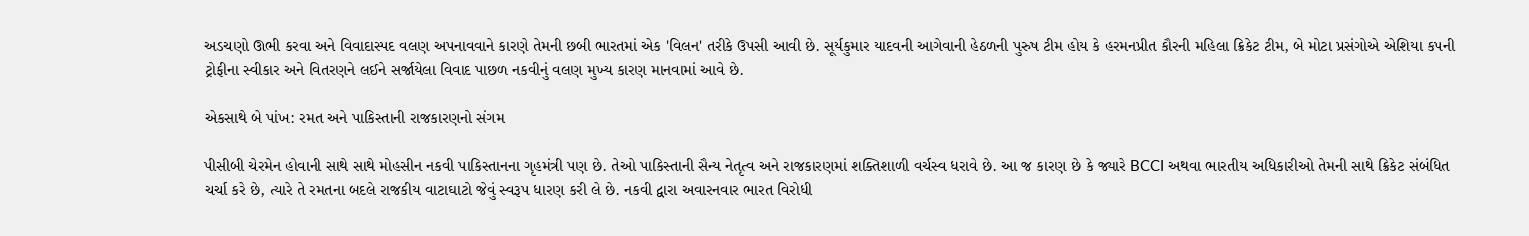અડચણો ઊભી કરવા અને વિવાદાસ્પદ વલણ અપનાવવાને કારણે તેમની છબી ભારતમાં એક 'વિલન' તરીકે ઉપસી આવી છે. સૂર્યકુમાર યાદવની આગેવાની હેઠળની પુરુષ ટીમ હોય કે હરમનપ્રીત કૌરની મહિલા ક્રિકેટ ટીમ, બે મોટા પ્રસંગોએ એશિયા કપની ટ્રોફીના સ્વીકાર અને વિતરણને લઈને સર્જાયેલા વિવાદ પાછળ નકવીનું વલણ મુખ્ય કારણ માનવામાં આવે છે.

એકસાથે બે પાંખ: રમત અને પાકિસ્તાની રાજકારણનો સંગમ

પીસીબી ચેરમેન હોવાની સાથે સાથે મોહસીન નકવી પાકિસ્તાનના ગૃહમંત્રી પણ છે. તેઓ પાકિસ્તાની સૈન્ય નેતૃત્વ અને રાજકારણમાં શક્તિશાળી વર્ચસ્વ ધરાવે છે. આ જ કારણ છે કે જ્યારે BCCI અથવા ભારતીય અધિકારીઓ તેમની સાથે ક્રિકેટ સંબંધિત ચર્ચા કરે છે, ત્યારે તે રમતના બદલે રાજકીય વાટાઘાટો જેવું સ્વરૂપ ધારણ કરી લે છે. નકવી દ્વારા અવારનવાર ભારત વિરોધી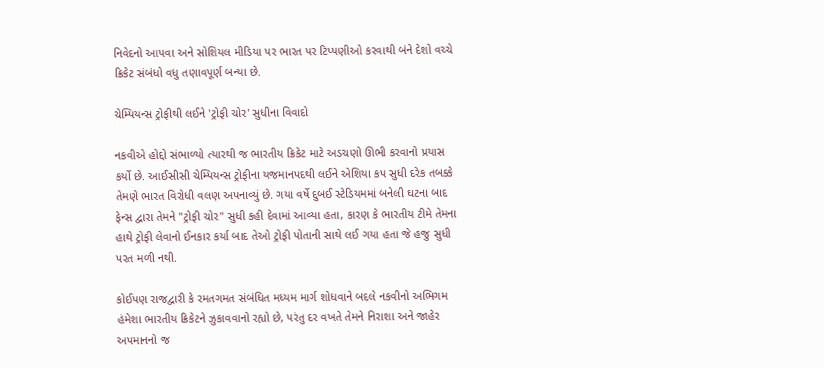નિવેદનો આપવા અને સોશિયલ મીડિયા પર ભારત પર ટિપ્પણીઓ કરવાથી બંને દેશો વચ્ચે ક્રિકેટ સંબંધો વધુ તણાવપૂર્ણ બન્યા છે.

ચેમ્પિયન્સ ટ્રોફીથી લઈને 'ટ્રોફી ચોર' સુધીના વિવાદો

નકવીએ હોદ્દો સંભાળ્યો ત્યારથી જ ભારતીય ક્રિકેટ માટે અડચણો ઊભી કરવાનો પ્રયાસ કર્યો છે. આઈસીસી ચેમ્પિયન્સ ટ્રોફીના યજમાનપદથી લઈને એશિયા કપ સુધી દરેક તબક્કે તેમણે ભારત વિરોધી વલણ અપનાવ્યું છે. ગયા વર્ષે દુબઈ સ્ટેડિયમમાં બનેલી ઘટના બાદ ફેન્સ દ્વારા તેમને "ટ્રોફી ચોર" સુધી કહી દેવામાં આવ્યા હતા, કારણ કે ભારતીય ટીમે તેમના હાથે ટ્રોફી લેવાનો ઈનકાર કર્યા બાદ તેઓ ટ્રોફી પોતાની સાથે લઈ ગયા હતા જે હજુ સુધી પરત મળી નથી.

કોઈપણ રાજદ્વારી કે રમતગમત સંબંધિત મધ્યમ માર્ગ શોધવાને બદલે નકવીનો અભિગમ હંમેશા ભારતીય ક્રિકેટને ઝુકાવવાનો રહ્યો છે, પરંતુ દર વખતે તેમને નિરાશા અને જાહેર અપમાનનો જ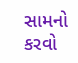સામનો કરવો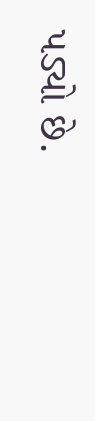પડ્યો છે.